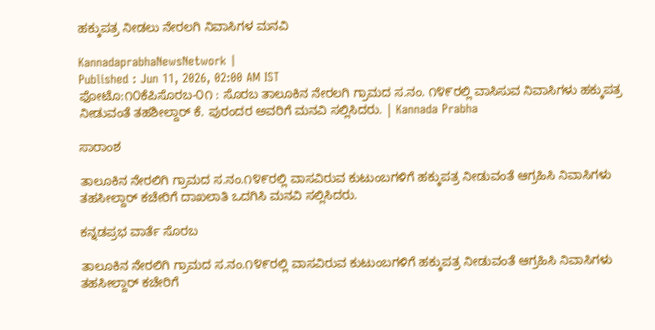ಹಕ್ಕುಪತ್ರ ನೀಡಲು ನೇರಲಗಿ ನಿವಾಸಿಗಳ ಮನವಿ

KannadaprabhaNewsNetwork |
Published : Jun 11, 2026, 02:00 AM IST
ಫೋಟೊ:೧೦ಕೆಪಿಸೊರಬ-೦೧ : ಸೊರಬ ತಾಲೂಕಿನ ನೇರಲಗಿ ಗ್ರಾಮದ ಸ.ನಂ. ೧೪೯ರಲ್ಲಿ ವಾಸಿಸುವ ನಿವಾಸಿಗಳು ಹಕ್ಕುಪತ್ರ ನೀಡುವಂತೆ ತಹಶೀಲ್ದಾರ್ ಕೆ. ಪುರಂದರ ಅವರಿಗೆ ಮನವಿ ಸಲ್ಲಿಸಿದರು. | Kannada Prabha

ಸಾರಾಂಶ

ತಾಲೂಕಿನ ನೇರಲಿಗಿ ಗ್ರಾಮದ ಸ.ನಂ.೧೪೯ರಲ್ಲಿ ವಾಸವಿರುವ ಕುಟುಂಬಗಳಿಗೆ ಹಕ್ಕುಪತ್ರ ನೀಡುವಂತೆ ಆಗ್ರಹಿಸಿ ನಿವಾಸಿಗಳು ತಹಸೀಲ್ದಾರ್ ಕಚೇರಿಗೆ ದಾಖಲಾತಿ ಒದಗಿಸಿ ಮನವಿ ಸಲ್ಲಿಸಿದರು.

ಕನ್ನಡಪ್ರಭ ವಾರ್ತೆ ಸೊರಬ

ತಾಲೂಕಿನ ನೇರಲಿಗಿ ಗ್ರಾಮದ ಸ.ನಂ.೧೪೯ರಲ್ಲಿ ವಾಸವಿರುವ ಕುಟುಂಬಗಳಿಗೆ ಹಕ್ಕುಪತ್ರ ನೀಡುವಂತೆ ಆಗ್ರಹಿಸಿ ನಿವಾಸಿಗಳು ತಹಸೀಲ್ದಾರ್ ಕಚೇರಿಗೆ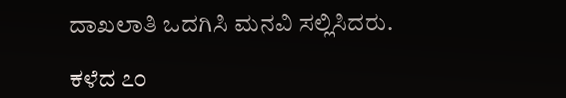ದಾಖಲಾತಿ ಒದಗಿಸಿ ಮನವಿ ಸಲ್ಲಿಸಿದರು.

ಕಳೆದ ೭೦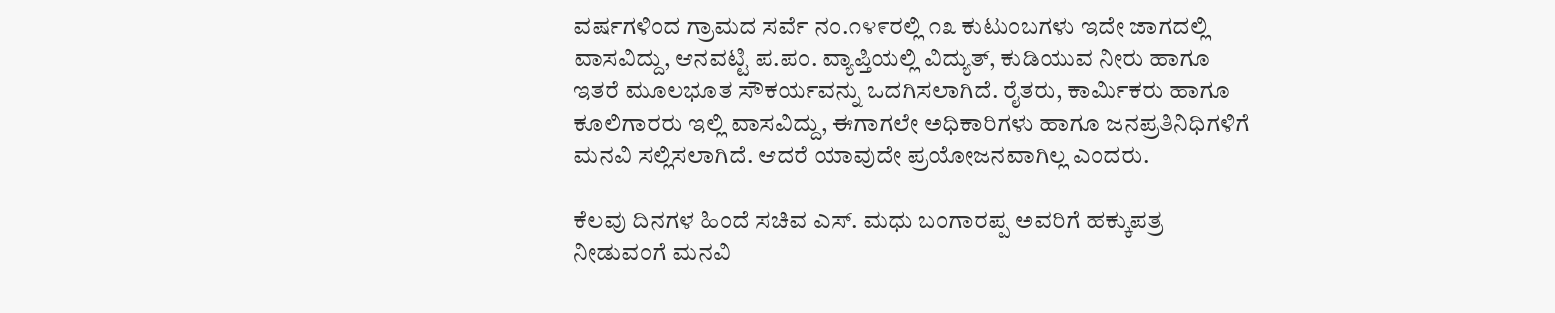ವರ್ಷಗಳಿಂದ ಗ್ರಾಮದ ಸರ್ವೆ ನಂ.೧೪೯ರಲ್ಲಿ ೧೩ ಕುಟುಂಬಗಳು ಇದೇ ಜಾಗದಲ್ಲಿ ವಾಸವಿದ್ದು, ಆನವಟ್ಟಿ ಪ.ಪಂ. ವ್ಯಾಪ್ತಿಯಲ್ಲಿ ವಿದ್ಯುತ್, ಕುಡಿಯುವ ನೀರು ಹಾಗೂ ಇತರೆ ಮೂಲಭೂತ ಸೌಕರ್ಯವನ್ನು ಒದಗಿಸಲಾಗಿದೆ. ರೈತರು, ಕಾರ್ಮಿಕರು ಹಾಗೂ ಕೂಲಿಗಾರರು ಇಲ್ಲಿ ವಾಸವಿದ್ದು, ಈಗಾಗಲೇ ಅಧಿಕಾರಿಗಳು ಹಾಗೂ ಜನಪ್ರತಿನಿಧಿಗಳಿಗೆ ಮನವಿ ಸಲ್ಲಿಸಲಾಗಿದೆ. ಆದರೆ ಯಾವುದೇ ಪ್ರಯೋಜನವಾಗಿಲ್ಲ ಎಂದರು.

ಕೆಲವು ದಿನಗಳ ಹಿಂದೆ ಸಚಿವ ಎಸ್. ಮಧು ಬಂಗಾರಪ್ಪ ಅವರಿಗೆ ಹಕ್ಕುಪತ್ರ ನೀಡುವಂಗೆ ಮನವಿ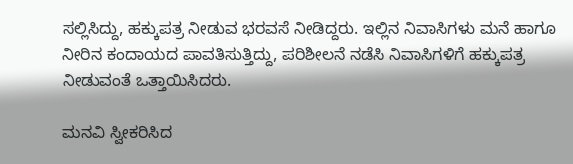ಸಲ್ಲಿಸಿದ್ದು, ಹಕ್ಕುಪತ್ರ ನೀಡುವ ಭರವಸೆ ನೀಡಿದ್ದರು. ಇಲ್ಲಿನ ನಿವಾಸಿಗಳು ಮನೆ ಹಾಗೂ ನೀರಿನ ಕಂದಾಯದ ಪಾವತಿಸುತ್ತಿದ್ದು, ಪರಿಶೀಲನೆ ನಡೆಸಿ ನಿವಾಸಿಗಳಿಗೆ ಹಕ್ಕುಪತ್ರ ನೀಡುವಂತೆ ಒತ್ತಾಯಿಸಿದರು.

ಮನವಿ ಸ್ವೀಕರಿಸಿದ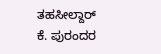ತಹಸೀಲ್ದಾರ್ ಕೆ. ಪುರಂದರ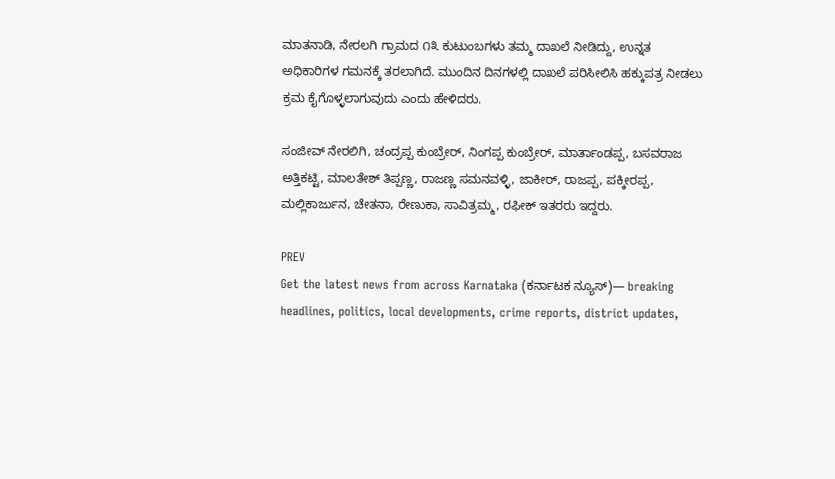ಮಾತನಾಡಿ, ನೇರಲಗಿ ಗ್ರಾಮದ ೧೩ ಕುಟುಂಬಗಳು ತಮ್ಮ ದಾಖಲೆ ನೀಡಿದ್ದು, ಉನ್ನತ ಅಧಿಕಾರಿಗಳ ಗಮನಕ್ಕೆ ತರಲಾಗಿದೆ. ಮುಂದಿನ ದಿನಗಳಲ್ಲಿ ದಾಖಲೆ ಪರಿಸೀಲಿಸಿ ಹಕ್ಕುಪತ್ರ ನೀಡಲು ಕ್ರಮ ಕೈಗೊಳ್ಳಲಾಗುವುದು ಎಂದು ಹೇಳಿದರು.

ಸಂಜೀವ್ ನೇರಲಿಗಿ, ಚಂದ್ರಪ್ಪ ಕುಂಬ್ರೇರ್, ನಿಂಗಪ್ಪ ಕುಂಬ್ರೇರ್, ಮಾರ್ತಾಂಡಪ್ಪ, ಬಸವರಾಜ ಅತ್ತಿಕಟ್ಟಿ, ಮಾಲತೇಶ್ ತಿಪ್ಪಣ್ಣ, ರಾಜಣ್ಣ ಸಮನವಳ್ಳಿ, ಜಾಕೀರ್, ರಾಜಪ್ಪ, ಪಕ್ಕೀರಪ್ಪ, ಮಲ್ಲಿಕಾರ್ಜುನ, ಚೇತನಾ, ರೇಣುಕಾ, ಸಾವಿತ್ರಮ್ಮ, ರಫೀಕ್ ಇತರರು ಇದ್ದರು.

PREV
Get the latest news from across Karnataka (ಕರ್ನಾಟಕ ನ್ಯೂಸ್)— breaking headlines, politics, local developments, crime reports, district updates,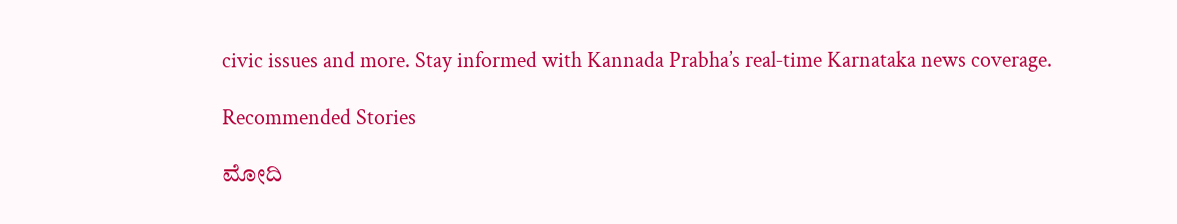civic issues and more. Stay informed with Kannada Prabha’s real‑time Karnataka news coverage.

Recommended Stories

ಮೋದಿ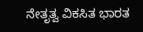ನೇತೃತ್ವ ವಿಕಸಿತ ಭಾರತ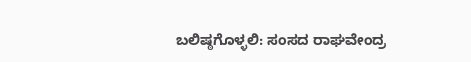ಬಲಿಷ್ಠಗೊಳ್ಳಲಿ: ಸಂಸದ ರಾಘವೇಂದ್ರ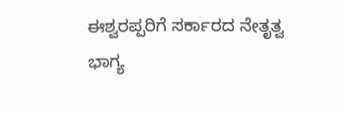ಈಶ್ವರಪ್ಪರಿಗೆ ಸರ್ಕಾರದ ನೇತೃತ್ವ ಭಾಗ್ಯ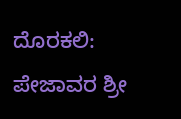ದೊರಕಲಿ: ಪೇಜಾವರ ಶ್ರೀ